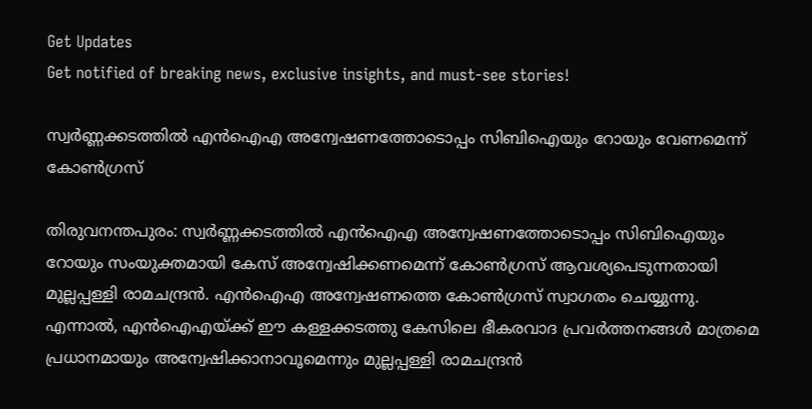Get Updates
Get notified of breaking news, exclusive insights, and must-see stories!

സ്വര്‍ണ്ണക്കടത്തില്‍ എന്‍ഐഎ അന്വേഷണത്തോടൊപ്പം സിബിഐയും റോയും വേണമെന്ന് കോണ്‍ഗ്രസ്

തിരുവനന്തപുരം: സ്വര്‍ണ്ണക്കടത്തില്‍ എന്‍ഐഎ അന്വേഷണത്തോടൊപ്പം സിബിഐയും റോയും സംയുക്തമായി കേസ് അന്വേഷിക്കണമെന്ന് കോണ്‍ഗ്രസ് ആവശ്യപെടുന്നതായി മുല്ലപ്പള്ളി രാമചന്ദ്രന്‍. എന്‍ഐഎ അന്വേഷണത്തെ കോണ്‍ഗ്രസ് സ്വാഗതം ചെയ്യുന്നു. എന്നാല്‍, എന്‍ഐഎയ്ക്ക് ഈ കള്ളക്കടത്തു കേസിലെ ഭീകരവാദ പ്രവര്‍ത്തനങ്ങള്‍ മാത്രമെ പ്രധാനമായും അന്വേഷിക്കാനാവൂമെന്നും മുല്ലപ്പള്ളി രാമചന്ദ്രന്‍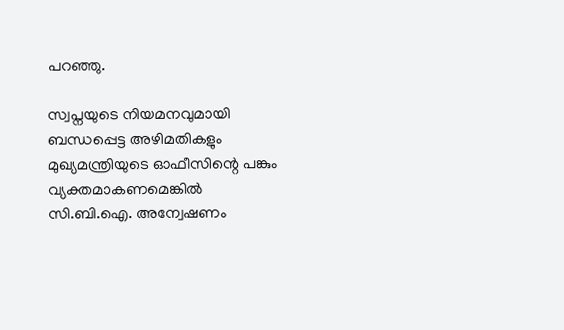പറഞ്ഞു.

സ്വപ്നയുടെ നിയമനവുമായി ബന്ധപ്പെട്ട അഴിമതികളും മുഖ്യമന്ത്രിയുടെ ഓഫീസിന്റെ പങ്കും വ്യക്തമാകണമെങ്കില്‍ സി.ബി.ഐ. അന്വേഷണം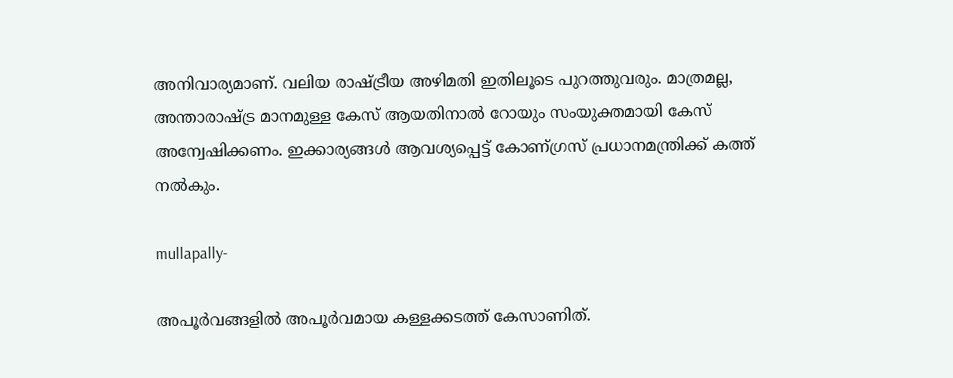അനിവാര്യമാണ്. വലിയ രാഷ്ട്രീയ അഴിമതി ഇതിലൂടെ പുറത്തുവരും. മാത്രമല്ല, അന്താരാഷ്ട്ര മാനമുള്ള കേസ് ആയതിനാല്‍ റോയും സംയുക്തമായി കേസ് അന്വേഷിക്കണം. ഇക്കാര്യങ്ങള്‍ ആവശ്യപ്പെട്ട് കോണ്ഗ്രസ് പ്രധാനമന്ത്രിക്ക് കത്ത് നല്‍കും.

mullapally-

അപൂര്‍വങ്ങളില്‍ അപൂര്‍വമായ കള്ളക്കടത്ത് കേസാണിത്.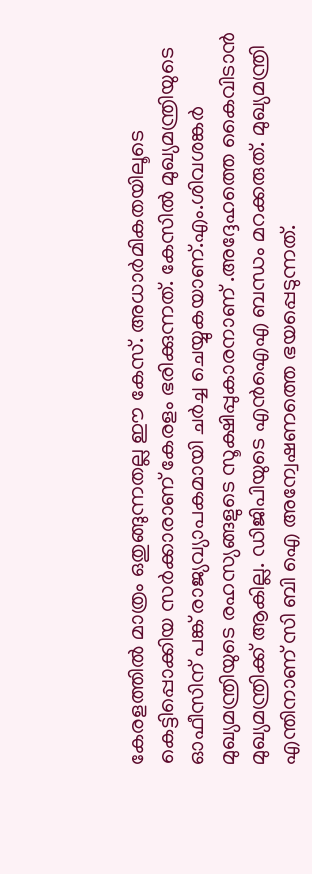കേരളത്തില്‍ മാത്രം ഒതുങ്ങുന്നതല്ല ഈ കേസ്. അധാര്‍മികതയിലൂടെ കെട്ടിപ്പൊക്കിയ സര്‍ക്കാരാണ് കേരളം ഭരിക്കുന്നത്. കേസില്‍ മുഖ്യമന്ത്രിയുടെ ഓഫീസിന് പങ്ക് രാജ്യവ്യാപകമായി ചര്‍ച്ച ചെയ്യുകയാണ്.എം.ശിവശങ്കര്‍ മുഖ്യമന്ത്രിയുടെ രഹസ്യങ്ങളുടെ സൂക്ഷിപ്പുകാരനാണ് .അദ്ദേഹത്തെ കൈവിടാന്‍ മുഖ്യമന്ത്രിക്ക് ആകില്ല. ഡിജിപിയുടെ എന്‍ഐഎ ബന്ധം മറക്കരുത്. മുഖ്യമന്ത്രി എന്തിനാണ് സി ബി ഐ അന്വേഷണത്തെ ഭയപ്പെടുന്നത്.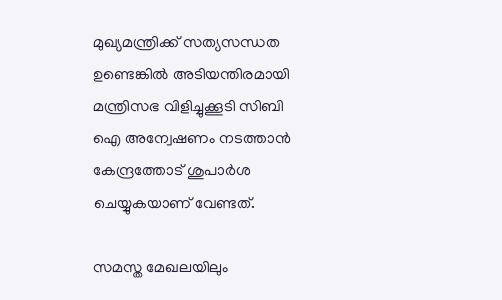മുഖ്യമന്ത്രിക്ക് സത്യസന്ധത ഉണ്ടെങ്കില്‍ അടിയന്തിരമായി മന്ത്രിസഭ വിളിച്ചുക്കൂടി സിബി ഐ അന്വേഷണം നടത്താന്‍ കേന്ദ്രത്തോട് ശുപാര്‍ശ ചെയ്യുകയാണ് വേണ്ടത്.

സമസ്ത മേഖലയിലും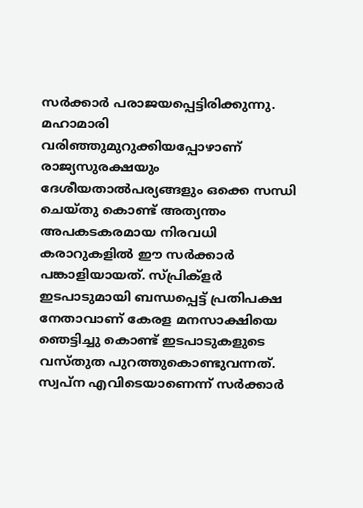സര്‍ക്കാര്‍ പരാജയപ്പെട്ടിരിക്കുന്നു. മഹാമാരി വരിഞ്ഞുമുറുക്കിയപ്പോഴാണ് രാജ്യസുരക്ഷയും ദേശീയതാല്‍പര്യങ്ങളും ഒക്കെ സന്ധി ചെയ്തു കൊണ്ട് അത്യന്തം അപകടകരമായ നിരവധി കരാറുകളില്‍ ഈ സര്‍ക്കാര്‍ പങ്കാളിയായത്. സ്പ്രിക്‌ളര്‍ ഇടപാടുമായി ബന്ധപ്പെട്ട് പ്രതിപക്ഷ നേതാവാണ് കേരള മനസാക്ഷിയെ ഞെട്ടിച്ചു കൊണ്ട് ഇടപാടുകളുടെ വസ്തുത പുറത്തുകൊണ്ടുവന്നത്. സ്വപ്ന എവിടെയാണെന്ന് സര്‍ക്കാര്‍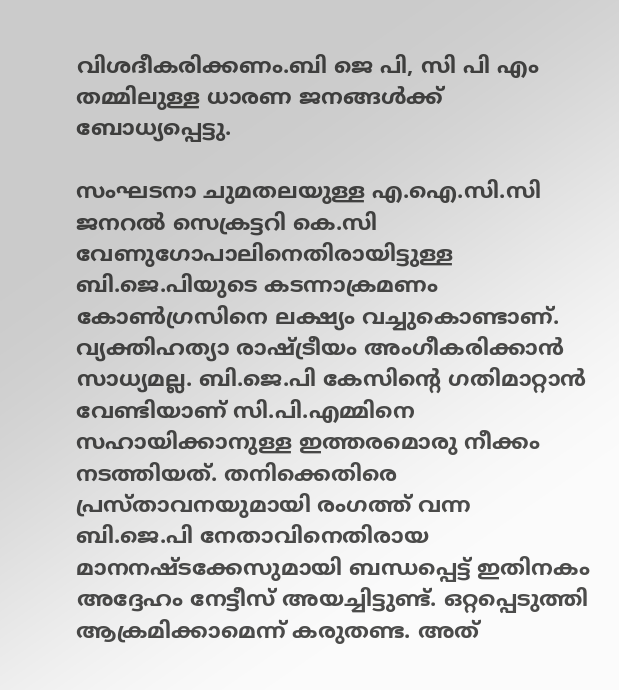വിശദീകരിക്കണം.ബി ജെ പി, സി പി എം തമ്മിലുള്ള ധാരണ ജനങ്ങള്‍ക്ക് ബോധ്യപ്പെട്ടു.

സംഘടനാ ചുമതലയുള്ള എ.ഐ.സി.സി ജനറല്‍ സെക്രട്ടറി കെ.സി വേണുഗോപാലിനെതിരായിട്ടുള്ള ബി.ജെ.പിയുടെ കടന്നാക്രമണം കോണ്‍ഗ്രസിനെ ലക്ഷ്യം വച്ചുകൊണ്ടാണ്. വ്യക്തിഹത്യാ രാഷ്ട്രീയം അംഗീകരിക്കാന്‍ സാധ്യമല്ല. ബി.ജെ.പി കേസിന്റെ ഗതിമാറ്റാന്‍ വേണ്ടിയാണ് സി.പി.എമ്മിനെ സഹായിക്കാനുള്ള ഇത്തരമൊരു നീക്കം നടത്തിയത്. തനിക്കെതിരെ പ്രസ്താവനയുമായി രംഗത്ത് വന്ന ബി.ജെ.പി നേതാവിനെതിരായ മാനനഷ്ടക്കേസുമായി ബന്ധപ്പെട്ട് ഇതിനകം അദ്ദേഹം നേട്ടീസ് അയച്ചിട്ടുണ്ട്. ഒറ്റപ്പെടുത്തി ആക്രമിക്കാമെന്ന് കരുതണ്ട. അത്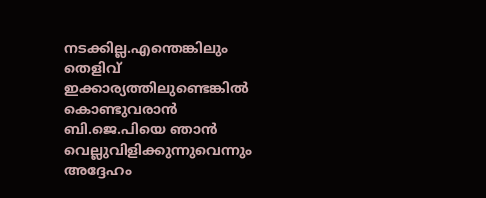നടക്കില്ല.എന്തെങ്കിലും തെളിവ് ഇക്കാര്യത്തിലുണ്ടെങ്കില്‍ കൊണ്ടുവരാന്‍ ബി.ജെ.പിയെ ഞാൻ വെല്ലുവിളിക്കുന്നുവെന്നും അദ്ദേഹം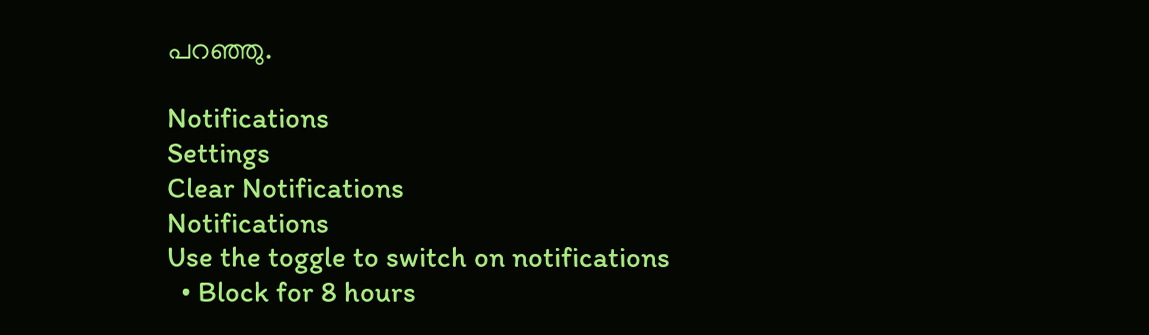പറഞ്ഞു.

Notifications
Settings
Clear Notifications
Notifications
Use the toggle to switch on notifications
  • Block for 8 hours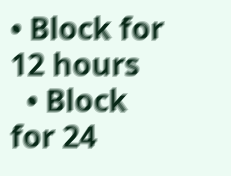• Block for 12 hours
  • Block for 24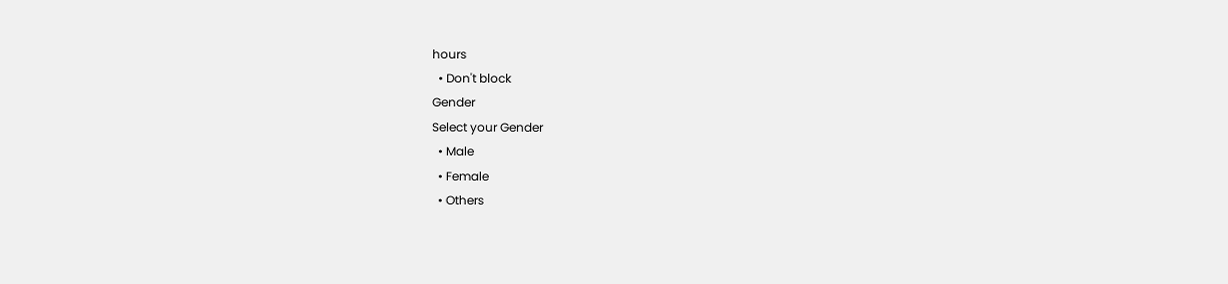hours
  • Don't block
Gender
Select your Gender
  • Male
  • Female
  • Others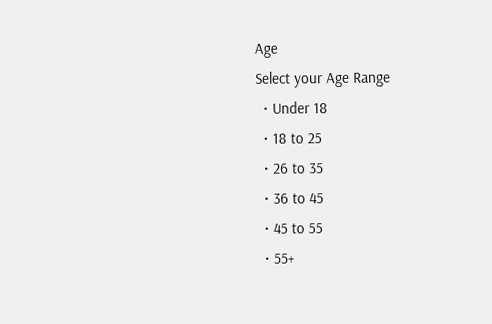Age
Select your Age Range
  • Under 18
  • 18 to 25
  • 26 to 35
  • 36 to 45
  • 45 to 55
  • 55+